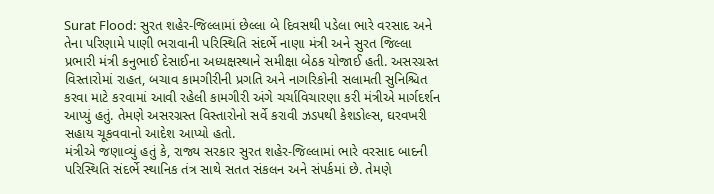Surat Flood: સુરત શહેર-જિલ્લામાં છેલ્લા બે દિવસથી પડેલા ભારે વરસાદ અને તેના પરિણામે પાણી ભરાવાની પરિસ્થિતિ સંદર્ભે નાણા મંત્રી અને સુરત જિલ્લા પ્રભારી મંત્રી કનુભાઈ દેસાઈના અધ્યક્ષસ્થાને સમીક્ષા બેઠક યોજાઈ હતી. અસરગ્રસ્ત વિસ્તારોમાં રાહત, બચાવ કામગીરીની પ્રગતિ અને નાગરિકોની સલામતી સુનિશ્ચિત કરવા માટે કરવામાં આવી રહેલી કામગીરી અંગે ચર્ચાવિચારણા કરી મંત્રીએ માર્ગદર્શન આપ્યું હતું. તેમણે અસરગ્રસ્ત વિસ્તારોનો સર્વે કરાવી ઝડપથી કેશડોલ્સ, ઘરવખરી સહાય ચૂકવવાનો આદેશ આપ્યો હતો.
મંત્રીએ જણાવ્યું હતું કે, રાજ્ય સરકાર સુરત શહેર-જિલ્લામાં ભારે વરસાદ બાદની પરિસ્થિતિ સંદર્ભે સ્થાનિક તંત્ર સાથે સતત સંકલન અને સંપર્કમાં છે. તેમણે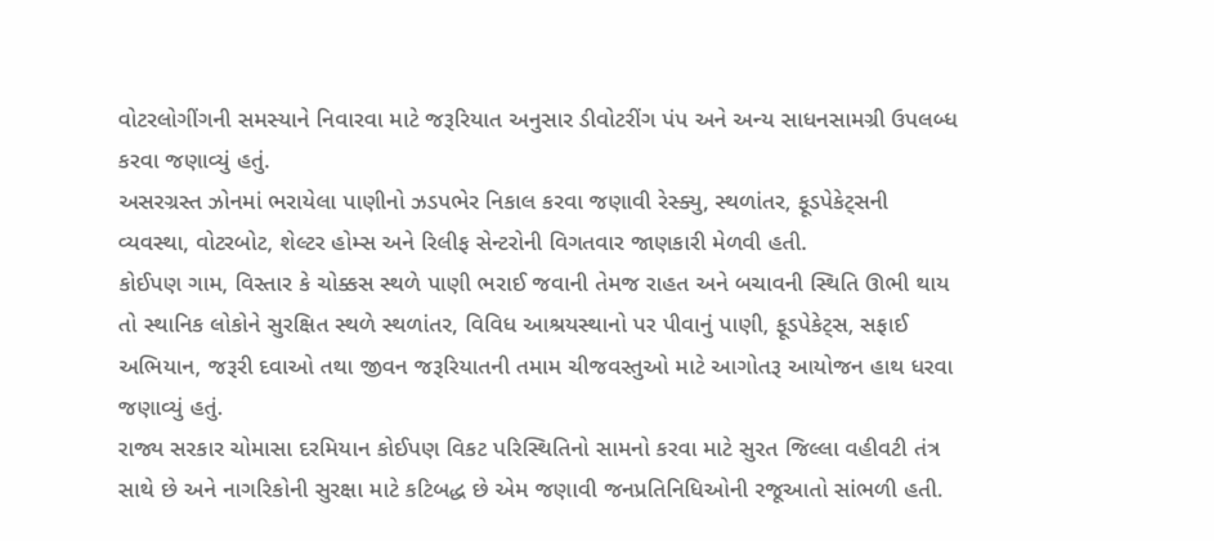વોટરલોગીંગની સમસ્યાને નિવારવા માટે જરૂરિયાત અનુસાર ડીવોટરીંગ પંપ અને અન્ય સાધનસામગ્રી ઉપલબ્ધ કરવા જણાવ્યું હતું.
અસરગ્રસ્ત ઝોનમાં ભરાયેલા પાણીનો ઝડપભેર નિકાલ કરવા જણાવી રેસ્ક્યુ, સ્થળાંતર, ફૂડપેકેટ્સની વ્યવસ્થા, વોટરબોટ, શેલ્ટર હોમ્સ અને રિલીફ સેન્ટરોની વિગતવાર જાણકારી મેળવી હતી.
કોઈપણ ગામ, વિસ્તાર કે ચોક્કસ સ્થળે પાણી ભરાઈ જવાની તેમજ રાહત અને બચાવની સ્થિતિ ઊભી થાય તો સ્થાનિક લોકોને સુરક્ષિત સ્થળે સ્થળાંતર, વિવિધ આશ્રયસ્થાનો પર પીવાનું પાણી, ફૂડપેકેટ્સ, સફાઈ અભિયાન, જરૂરી દવાઓ તથા જીવન જરૂરિયાતની તમામ ચીજવસ્તુઓ માટે આગોતરૂ આયોજન હાથ ધરવા જણાવ્યું હતું.
રાજ્ય સરકાર ચોમાસા દરમિયાન કોઈપણ વિકટ પરિસ્થિતિનો સામનો કરવા માટે સુરત જિલ્લા વહીવટી તંત્ર સાથે છે અને નાગરિકોની સુરક્ષા માટે કટિબદ્ધ છે એમ જણાવી જનપ્રતિનિધિઓની રજૂઆતો સાંભળી હતી.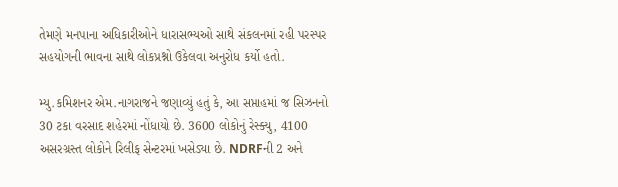તેમણે મનપાના અધિકારીઓને ધારાસભ્યઓ સાથે સંકલનમાં રહી પરસ્પર સહયોગની ભાવના સાથે લોકપ્રશ્નો ઉકેલવા અનુરોધ કર્યો હતો.

મ્યુ.કમિશનર એમ.નાગરાજને જણાવ્યું હતું કે, આ સપ્તાહમાં જ સિઝનનો 30 ટકા વરસાદ શહેરમાં નોંધાયો છે. 3600 લોકોનું રેસ્ક્યુ, 4100 અસરગ્રસ્ત લોકોને રિલીફ સેન્ટરમાં ખસેડ્યા છે. NDRFની 2 અને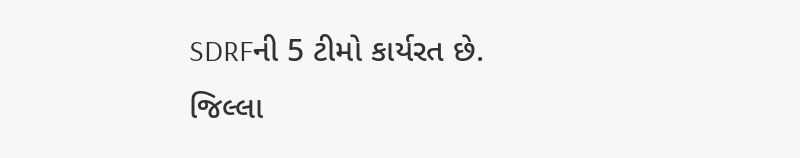SDRFની 5 ટીમો કાર્યરત છે.
જિલ્લા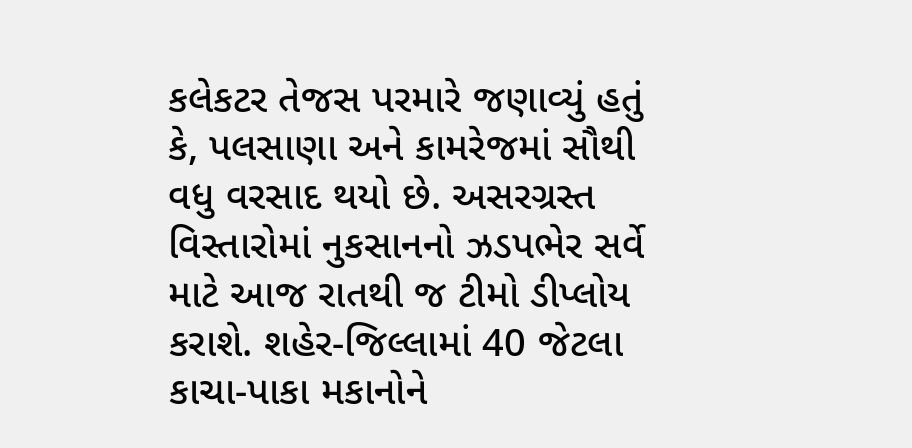કલેકટર તેજસ પરમારે જણાવ્યું હતું કે, પલસાણા અને કામરેજમાં સૌથી વધુ વરસાદ થયો છે. અસરગ્રસ્ત વિસ્તારોમાં નુકસાનનો ઝડપભેર સર્વે માટે આજ રાતથી જ ટીમો ડીપ્લોય કરાશે. શહેર-જિલ્લામાં 40 જેટલા કાચા-પાકા મકાનોને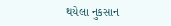થયેલા નુકસાન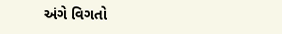અંગે વિગતો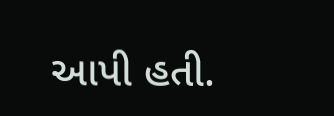આપી હતી.